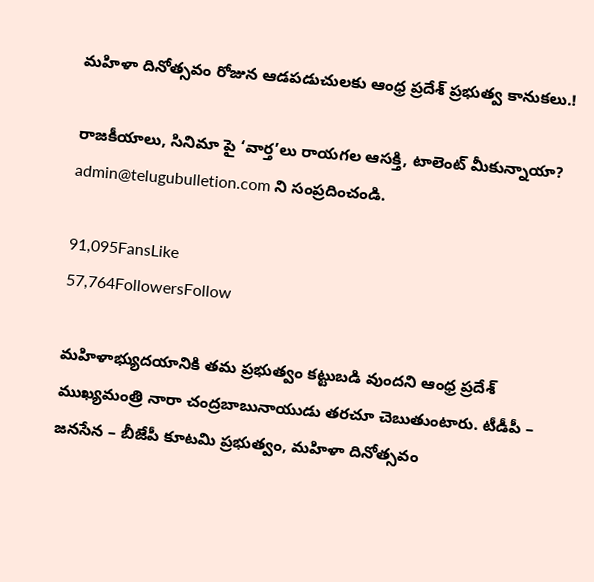మహిళా దినోత్సవం రోజున ఆడపడుచులకు ఆంధ్ర ప్రదేశ్ ప్రభుత్వ కానుకలు.!

రాజకీయాలు, సినిమా పై ‘వార్త’లు రాయగల ఆసక్తి, టాలెంట్ మీకున్నాయా? admin@telugubulletion.com ని సంప్రదించండి.

91,095FansLike
57,764FollowersFollow

మహిళాభ్యుదయానికి తమ ప్రభుత్వం కట్టుబడి వుందని ఆంధ్ర ప్రదేశ్ ముఖ్యమంత్రి నారా చంద్రబాబునాయుడు తరచూ చెబుతుంటారు. టీడీపీ – జనసేన – బీజేపీ కూటమి ప్రభుత్వం, మహిళా దినోత్సవం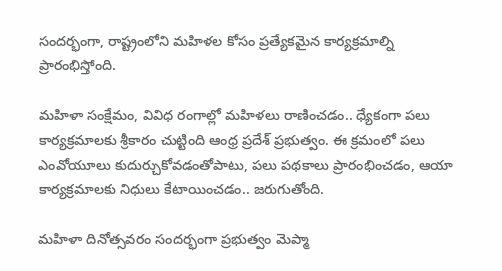సందర్భంగా, రాష్ట్రంలోని మహిళల కోసం ప్రత్యేకమైన కార్యక్రమాల్ని ప్రారంభిస్తోంది.

మహిళా సంక్షేమం, వివిధ రంగాల్లో మహిళలు రాణించడం.. ధ్యేకంగా పలు కార్యక్రమాలకు శ్రీకారం చుట్టింది ఆంధ్ర ప్రదేశ్ ప్రభుత్వం. ఈ క్రమంలో పలు ఎంవోయూలు కుదుర్చుకోవడంతోపాటు, పలు పథకాలు ప్రారంభించడం, ఆయా కార్యక్రమాలకు నిధులు కేటాయించడం.. జరుగుతోంది.

మహిళా దినోత్సవరం సందర్భంగా ప్రభుత్వం మెప్మా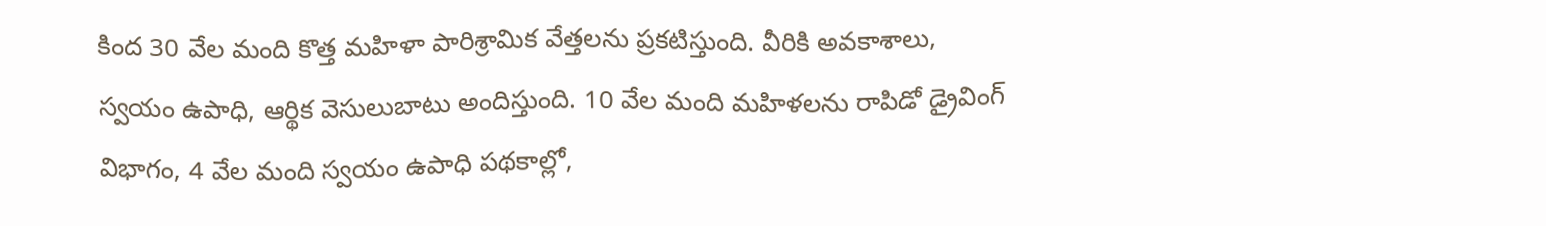కింద 30 వేల మంది కొత్త మహిళా పారిశ్రామిక వేత్తలను ప్రకటిస్తుంది. వీరికి అవకాశాలు, స్వయం ఉపాధి, ఆర్థిక వెసులుబాటు అందిస్తుంది. 10 వేల మంది మహిళలను రాపిడో డ్రైవింగ్ విభాగం, 4 వేల మంది స్వయం ఉపాధి పథకాల్లో,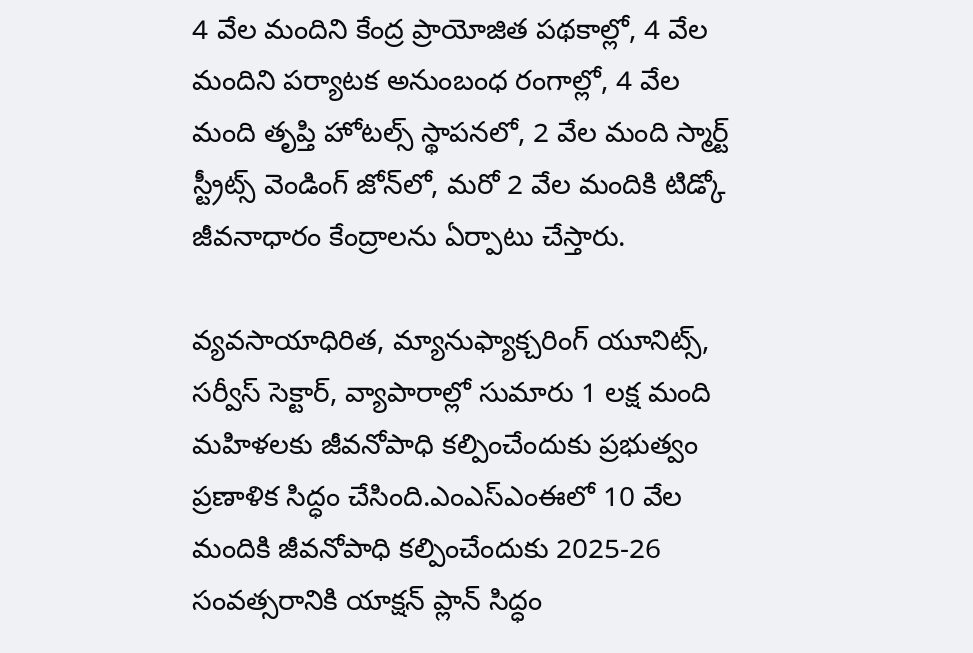4 వేల మందిని కేంద్ర ప్రాయోజిత పథకాల్లో, 4 వేల మందిని పర్యాటక అనుంబంధ రంగాల్లో, 4 వేల మంది తృప్తి హోటల్స్ స్థాపనలో, 2 వేల మంది స్మార్ట్ స్ట్రీట్స్ వెండింగ్ జోన్‌లో, మరో 2 వేల మందికి టిడ్కో జీవనాధారం కేంద్రాలను ఏర్పాటు చేస్తారు.

వ్యవసాయాధిరిత, మ్యానుఫ్యాక్చరింగ్ యూనిట్స్, సర్వీస్ సెక్టార్, వ్యాపారాల్లో సుమారు 1 లక్ష మంది మహిళలకు జీవనోపాధి కల్పించేందుకు ప్రభుత్వం ప్రణాళిక సిద్ధం చేసింది.ఎంఎస్ఎంఈలో 10 వేల మందికి జీవనోపాధి కల్పించేందుకు 2025-26 సంవత్సరానికి యాక్షన్ ప్లాన్ సిద్ధం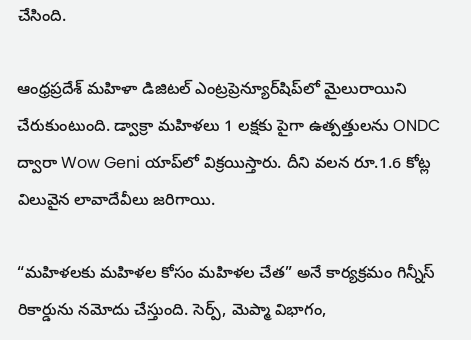చేసింది.

ఆంధ్రప్రదేశ్ మహిళా డిజిటల్ ఎంట్రప్రెన్యూర్‌షిప్‌లో మైలురాయిని చేరుకుంటుంది. డ్వాక్రా మహిళలు 1 లక్షకు పైగా ఉత్పత్తులను ONDC ద్వారా Wow Geni యాప్‌లో విక్రయిస్తారు. దీని వలన రూ.1.6 కోట్ల విలువైన లావాదేవీలు జరిగాయి.

“మహిళలకు మహిళల కోసం మహిళల చేత” అనే కార్యక్రమం గిన్నీస్ రికార్డును నమోదు చేస్తుంది. సెర్ప్, మెప్మా విభాగం,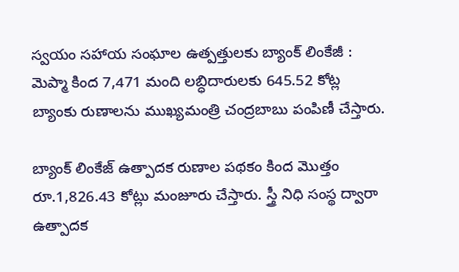స్వయం సహాయ సంఘాల ఉత్పత్తులకు బ్యాంక్ లింకేజీ : మెప్మా కింద 7,471 మంది లబ్ధిదారులకు 645.52 కోట్ల బ్యాంకు రుణాలను ముఖ్యమంత్రి చంద్రబాబు పంపిణీ చేస్తారు.

బ్యాంక్ లింకేజ్ ఉత్పాదక రుణాల పథకం కింద మొత్తం రూ.1,826.43 కోట్లు మంజూరు చేస్తారు. స్త్రీ నిధి సంస్థ ద్వారా ఉత్పాదక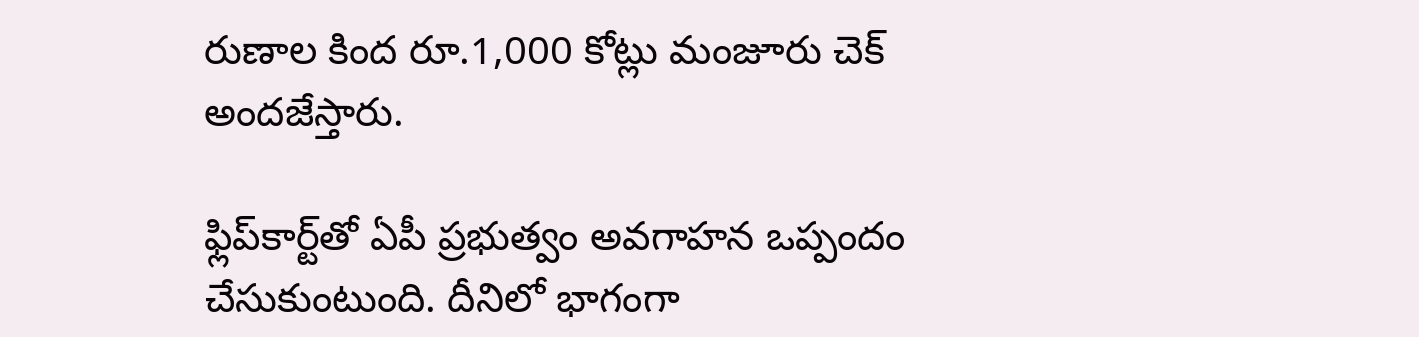రుణాల కింద రూ.1,000 కోట్లు మంజూరు చెక్ అందజేస్తారు.

ఫ్లిప్‌కార్ట్‌తో ఏపీ ప్రభుత్వం అవగాహన ఒప్పందం చేసుకుంటుంది. దీనిలో భాగంగా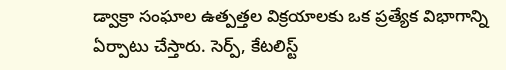డ్వాక్రా సంఘాల ఉత్పత్తల విక్రయాలకు ఒక ప్రత్యేక విభాగాన్ని ఏర్పాటు చేస్తారు. సెర్ప్, కేటలిస్ట్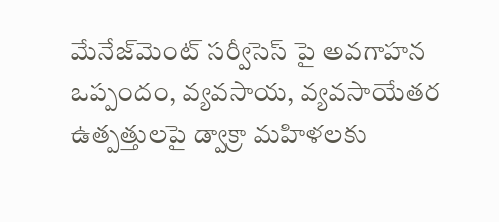మేనేజ్‌మెంట్ సర్వీసెస్‌ పై అవగాహన ఒప్పందం, వ్యవసాయ, వ్యవసాయేతర ఉత్పత్తులపై డ్వాక్రా మహిళలకు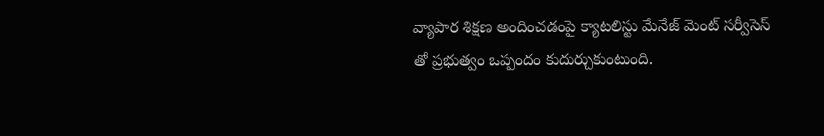వ్యాపార శిక్షణ అందించడంపై క్యాటలిస్టు మేనేజ్ మెంట్ సర్వీసెస్ తో ప్రభుత్వం ఒప్పందం కుదుర్చుకుంటుంది.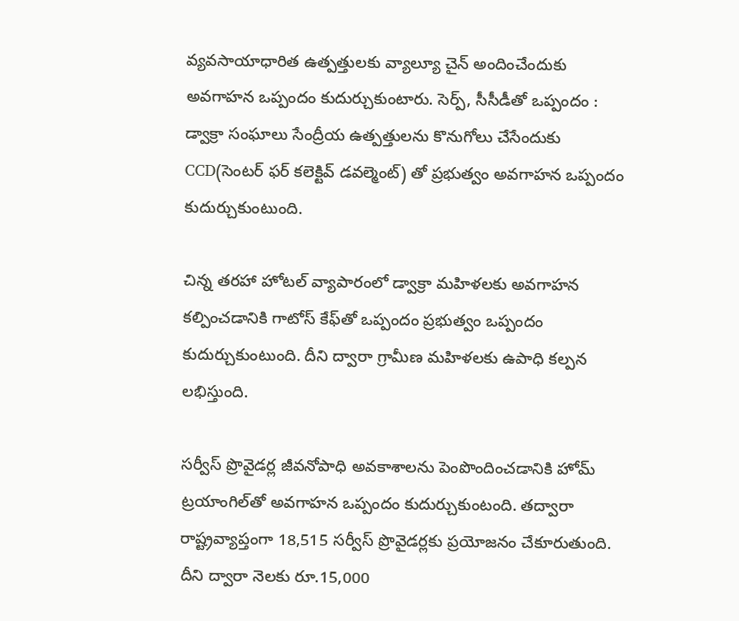వ్యవసాయాధారిత ఉత్పత్తులకు వ్యాల్యూ చైన్ అందించేందుకు అవగాహన ఒప్పందం కుదుర్చుకుంటారు. సెర్ప్, సీసీడీతో ఒప్పందం :
డ్వాక్రా సంఘాలు సేంద్రీయ ఉత్పత్తులను కొనుగోలు చేసేందుకు CCD(సెంటర్ ఫర్ కలెక్టివ్ డవల్మెంట్) తో ప్రభుత్వం అవగాహన ఒప్పందం కుదుర్చుకుంటుంది.

చిన్న తరహా హోటల్ వ్యాపారంలో డ్వాక్రా మహిళలకు అవగాహన కల్పించడానికి గాటోస్ కేఫ్‌తో ఒప్పందం ప్రభుత్వం ఒప్పందం కుదుర్చుకుంటుంది. దీని ద్వారా గ్రామీణ మహిళలకు ఉపాధి కల్పన లభిస్తుంది.

సర్వీస్ ప్రొవైడర్ల జీవనోపాధి అవకాశాలను పెంపొందించడానికి హోమ్ ట్రయాంగిల్‌తో అవగాహన ఒప్పందం కుదుర్చుకుంటంది. తద్వారా రాష్ట్రవ్యాప్తంగా 18,515 సర్వీస్ ప్రొవైడర్లకు ప్రయోజనం చేకూరుతుంది. దీని ద్వారా నెలకు రూ.15,000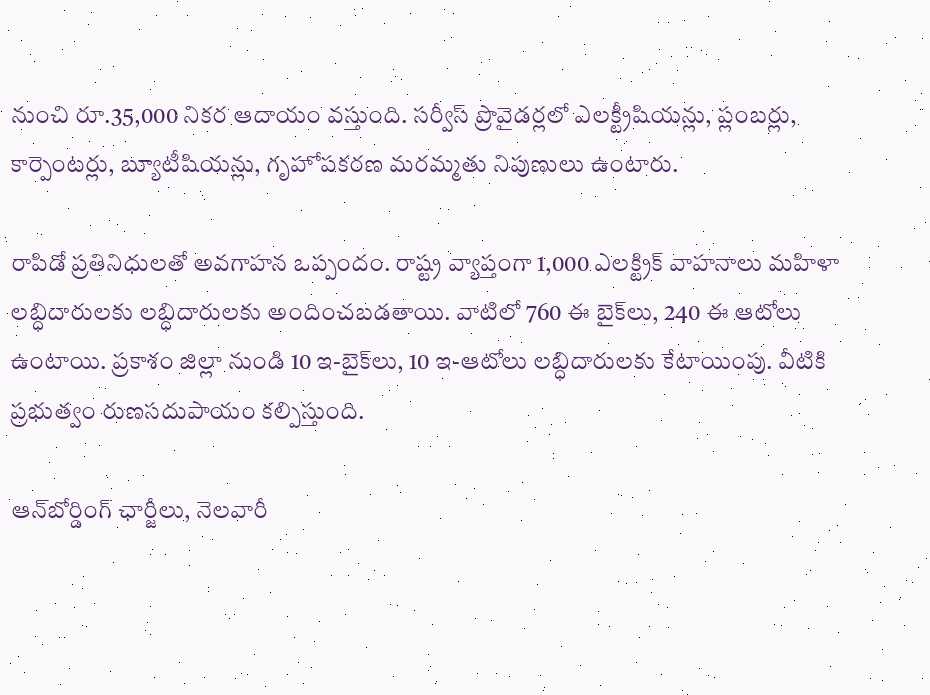నుంచి రూ.35,000 నికర ఆదాయం వస్తుంది. సర్వీస్ ప్రొవైడర్లలో ఎలక్ట్రీషియన్లు, ప్లంబర్లు, కార్పెంటర్లు, బ్యూటీషియన్లు, గృహోపకరణ మరమ్మతు నిపుణులు ఉంటారు.

రాపిడో ప్రతినిధులతో అవగాహన ఒప్పందం. రాష్ట్ర వ్యాప్తంగా 1,000 ఎలక్ట్రిక్ వాహనాలు మహిళా లబ్ధిదారులకు లబ్ధిదారులకు అందించబడతాయి. వాటిలో 760 ఈ బైక్‌లు, 240 ఈ ఆటోలు ఉంటాయి. ప్రకాశం జిల్లా నుండి 10 ఇ-బైక్‌లు, 10 ఇ-ఆటోలు లబ్ధిదారులకు కేటాయింపు. వీటికి ప్రభుత్వం రుణసదుపాయం కల్పిస్తుంది.

ఆన్‌బోర్డింగ్ ఛార్జీలు, నెలవారీ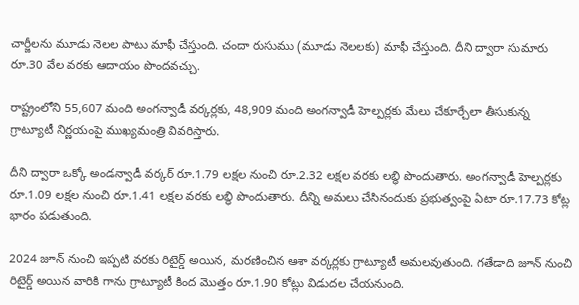చార్జీలను మూడు నెలల పాటు మాఫీ చేస్తుంది. చందా రుసుము (మూడు నెలలకు) మాఫీ చేస్తుంది. దీని ద్వారా సుమారు రూ.30 వేల వరకు ఆదాయం పొందవచ్చు.

రాష్ట్రంలోని 55,607 మంది అంగన్వాడీ వర్కర్లకు, 48,909 మంది అంగన్వాడీ హెల్పర్లకు మేలు చేకూర్చేలా తీసుకున్న గ్రాట్యూటీ నిర్ణయంపై ముఖ్యమంత్రి వివరిస్తారు.

దీని ద్వారా ఒక్కో అండన్వాడీ వర్కర్ రూ.1.79 లక్షల నుంచి రూ.2.32 లక్షల వరకు లబ్ధి పొందుతారు. అంగన్వాడీ హెల్పర్లకు రూ.1.09 లక్షల నుంచి రూ.1.41 లక్షల వరకు లబ్ధి పొందుతారు. దీన్ని అమలు చేసినందుకు ప్రభుత్వంపై ఏటా రూ.17.73 కోట్ల భారం పడుతుంది.

2024 జూన్ నుంచి ఇప్పటి వరకు రిటైర్డ్ అయిన, మరణించిన ఆశా వర్కర్లకు గ్రాట్యూటీ అమలవుతుంది. గతేడాది జూన్ నుంచి రిటైర్డ్ అయిన వారికి గాను గ్రాట్యూటీ కింద మొత్తం రూ.1.90 కోట్లు విడుదల చేయనుంది.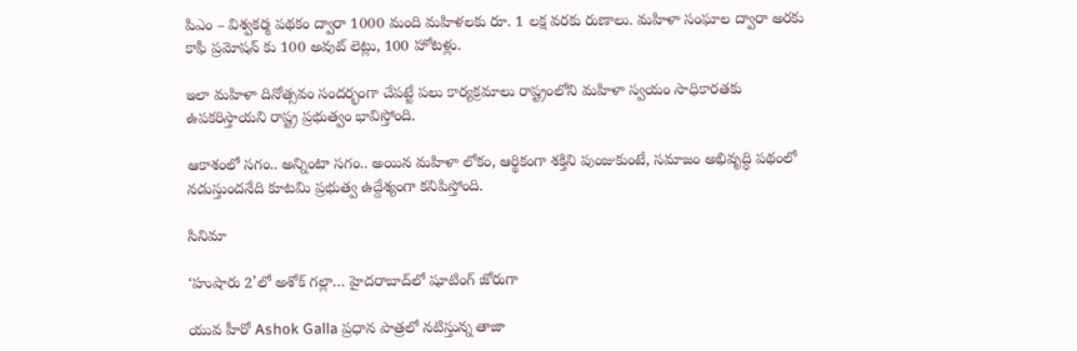పిఎం – విశ్వకర్మ పథకం ద్వారా 1000 మంది మహిళలకు రూ. 1 లక్ష వరకు రుణాలు. మహిళా సంఘాల ద్వారా అరకు కాఫీ ప్రమోషన్ కు 100 అవుట్ లెట్లు, 100 హోటళ్లు.

ఇలా మహిళా దినోత్సవం సందర్భంగా చేపట్టే పలు కార్యక్రమాలు రాష్ట్రంలోని మహిళా స్వయం సాధికారతకు ఉపకరిస్తాయని రాష్ట్ర ప్రభుత్వం భావిస్తోంది.

ఆకాశంలో సగం.. అన్నింటా సగం.. అయిన మహిళా లోకం, ఆర్థికంగా శక్తిని పుంజుకుంటే, సమాజం అభివృద్ధి పథంలో నడుస్తుందనేది కూటమి ప్రభుత్వ ఉద్దేశ్యంగా కనిపిస్తోంది.

సినిమా

‘హుషారు 2’లో అశోక్ గల్లా… హైదరాబాద్‌లో షూటింగ్ జోరుగా

యువ హీరో Ashok Galla ప్రధాన పాత్రలో నటిస్తున్న తాజా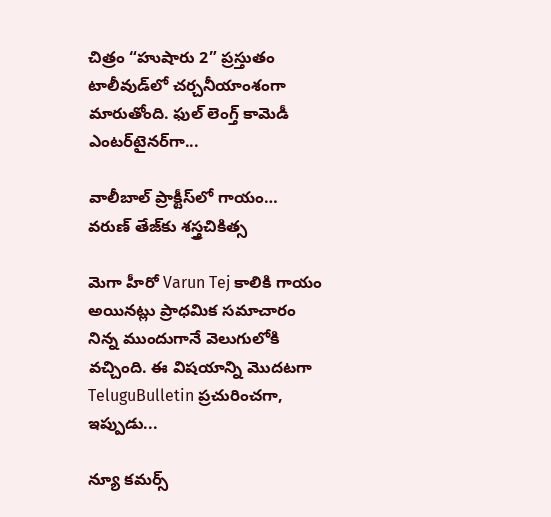చిత్రం “హుషారు 2” ప్రస్తుతం టాలీవుడ్‌లో చర్చనీయాంశంగా మారుతోంది. ఫుల్ లెంగ్త్ కామెడీ ఎంటర్‌టైనర్‌గా...

వాలీబాల్ ప్రాక్టీస్‌లో గాయం… వరుణ్ తేజ్‌కు శస్త్రచికిత్స

మెగా హీరో Varun Tej కాలికి గాయం అయినట్లు ప్రాధమిక సమాచారం నిన్న ముందుగానే వెలుగులోకి వచ్చింది. ఈ విషయాన్ని మొదటగా TeluguBulletin ప్రచురించగా, ఇప్పుడు...

న్యూ కమర్స్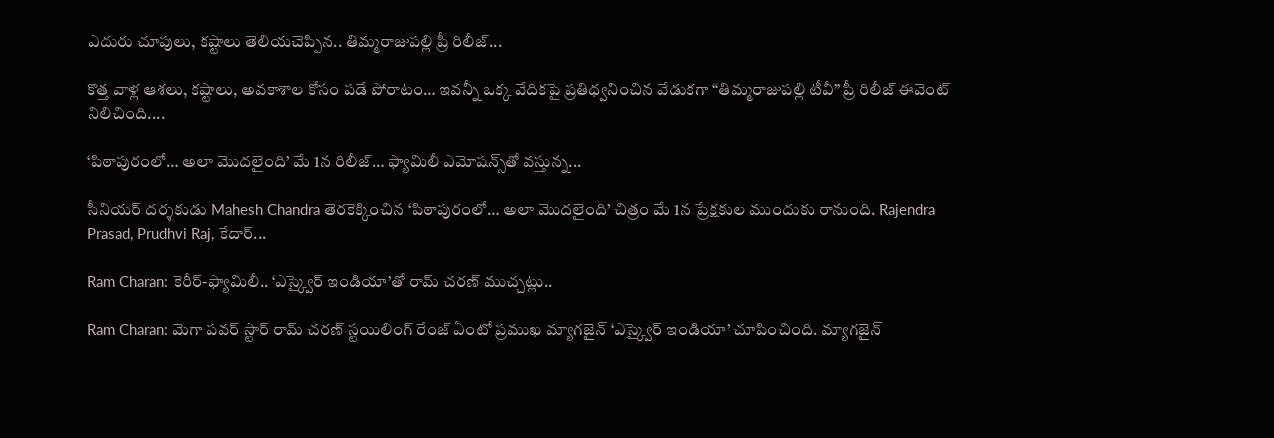ఎదురు చూపులు, కష్టాలు తెలియచెప్పిన.. తిమ్మరాజుపల్లి ప్రీ రిలీజ్...

కొత్త వాళ్ల ఆశలు, కష్టాలు, అవకాశాల కోసం పడే పోరాటం… ఇవన్నీ ఒక్క వేదికపై ప్రతిధ్వనించిన వేడుకగా “తిమ్మరాజుపల్లి టీవీ” ప్రీ రిలీజ్ ఈవెంట్ నిలిచింది....

‘పిఠాపురంలో… అలా మొదలైంది’ మే 1న రిలీజ్… ఫ్యామిలీ ఎమోషన్స్‌తో వస్తున్న...

సీనియర్ దర్శకుడు Mahesh Chandra తెరకెక్కించిన ‘పిఠాపురంలో… అలా మొదలైంది’ చిత్రం మే 1న ప్రేక్షకుల ముందుకు రానుంది. Rajendra Prasad, Prudhvi Raj, కేదార్...

Ram Charan: కెరీర్-ఫ్యామిలీ.. ‘ఎస్క్వైర్ ఇండియా’తో రామ్ చరణ్ ముచ్చట్లు..

Ram Charan: మెగా పవర్ స్టార్ రామ్ చరణ్ స్టయిలింగ్ రేంజ్ ఏంటో ప్రముఖ మ్యాగజైన్ ‘ఎస్క్వైర్ ఇండియా’ చూపించింది. మ్యాగజైన్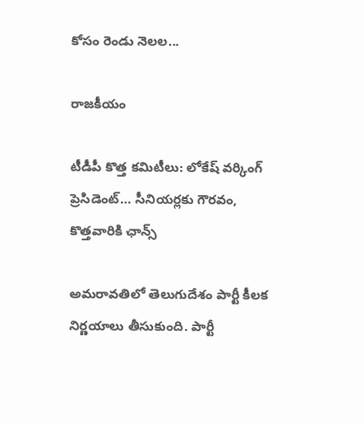కోసం రెండు నెలల...

రాజకీయం

టీడీపీ కొత్త కమిటీలు: లోకేష్ వర్కింగ్ ప్రెసిడెంట్… సీనియర్లకు గౌరవం, కొత్తవారికి ఛాన్స్

అమరావతిలో తెలుగుదేశం పార్టీ కీలక నిర్ణయాలు తీసుకుంది. పార్టీ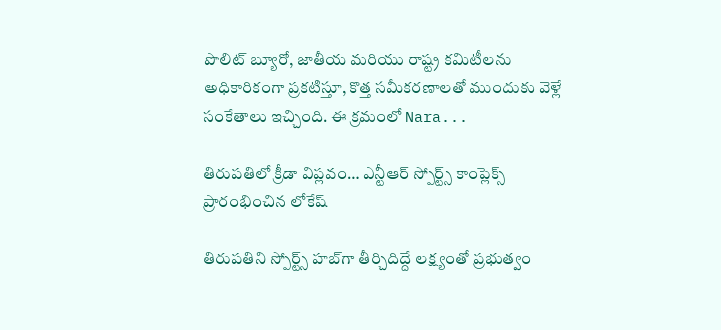పొలిట్ బ్యూరో, జాతీయ మరియు రాష్ట్ర కమిటీలను అధికారికంగా ప్రకటిస్తూ, కొత్త సమీకరణాలతో ముందుకు వెళ్లే సంకేతాలు ఇచ్చింది. ఈ క్రమంలో Nara...

తిరుపతిలో క్రీడా విప్లవం… ఎన్టీఆర్ స్పోర్ట్స్ కాంప్లెక్స్ ప్రారంభించిన లోకేష్

తిరుపతిని స్పోర్ట్స్ హబ్‌గా తీర్చిదిద్దే లక్ష్యంతో ప్రభుత్వం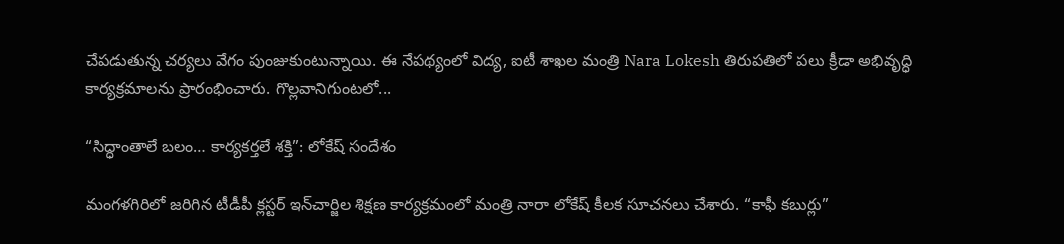చేపడుతున్న చర్యలు వేగం పుంజుకుంటున్నాయి. ఈ నేపథ్యంలో విద్య, ఐటీ శాఖల మంత్రి Nara Lokesh తిరుపతిలో పలు క్రీడా అభివృద్ధి కార్యక్రమాలను ప్రారంభించారు. గొల్లవానిగుంటలో...

“సిద్ధాంతాలే బలం… కార్యకర్తలే శక్తి”: లోకేష్ సందేశం

మంగళగిరిలో జరిగిన టీడీపీ క్లస్టర్ ఇన్‌చార్జిల శిక్షణ కార్యక్రమంలో మంత్రి నారా లోకేష్ కీలక సూచనలు చేశారు. “కాఫీ కబుర్లు”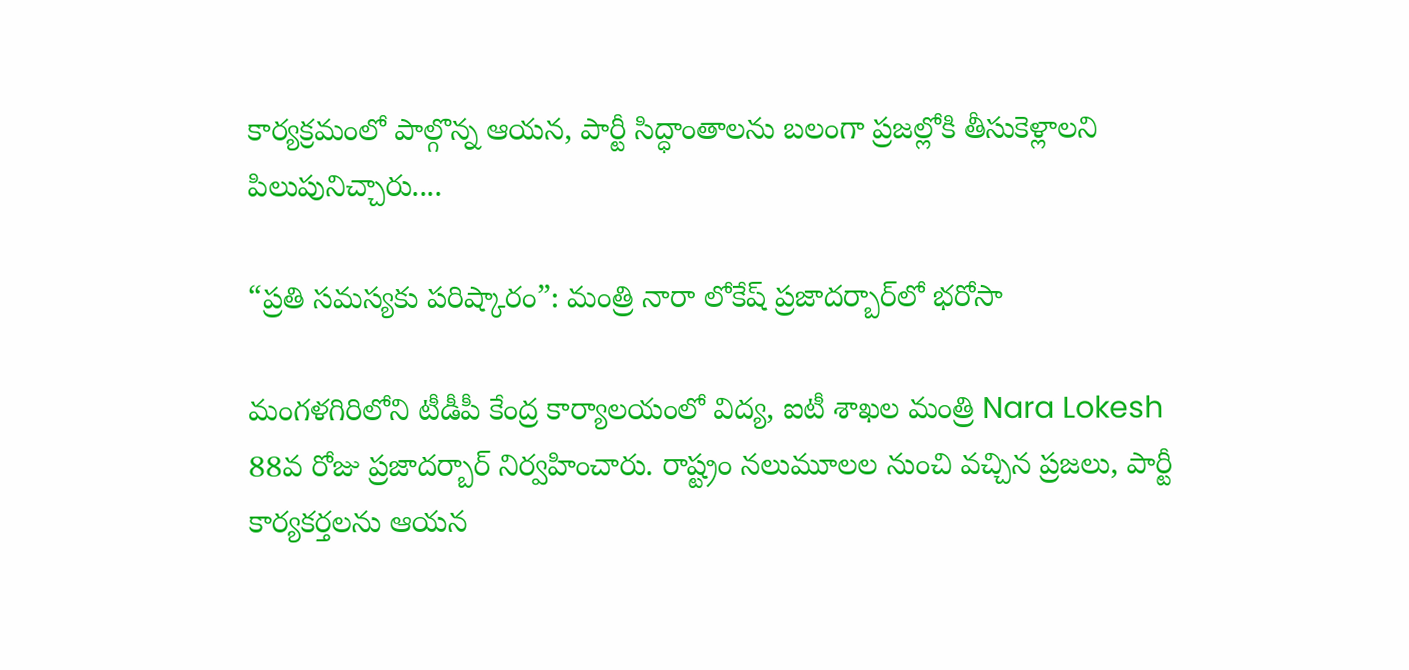కార్యక్రమంలో పాల్గొన్న ఆయన, పార్టీ సిద్ధాంతాలను బలంగా ప్రజల్లోకి తీసుకెళ్లాలని పిలుపునిచ్చారు....

“ప్రతి సమస్యకు పరిష్కారం”: మంత్రి నారా లోకేష్ ప్రజాదర్బార్‌లో భరోసా

మంగళగిరిలోని టీడీపీ కేంద్ర కార్యాలయంలో విద్య, ఐటీ శాఖల మంత్రి Nara Lokesh 88వ రోజు ప్రజాదర్బార్ నిర్వహించారు. రాష్ట్రం నలుమూలల నుంచి వచ్చిన ప్రజలు, పార్టీ కార్యకర్తలను ఆయన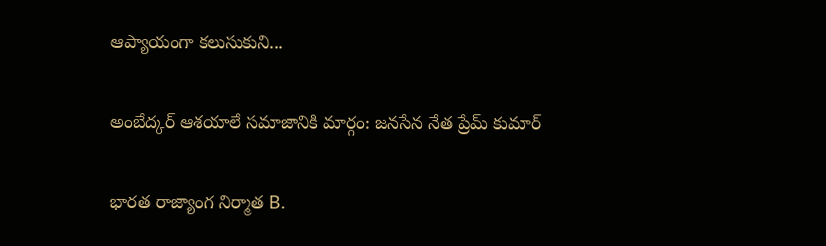ఆప్యాయంగా కలుసుకుని...

అంబేద్కర్ ఆశయాలే సమాజానికి మార్గం: జనసేన నేత ప్రేమ్ కుమార్

భారత రాజ్యాంగ నిర్మాత B.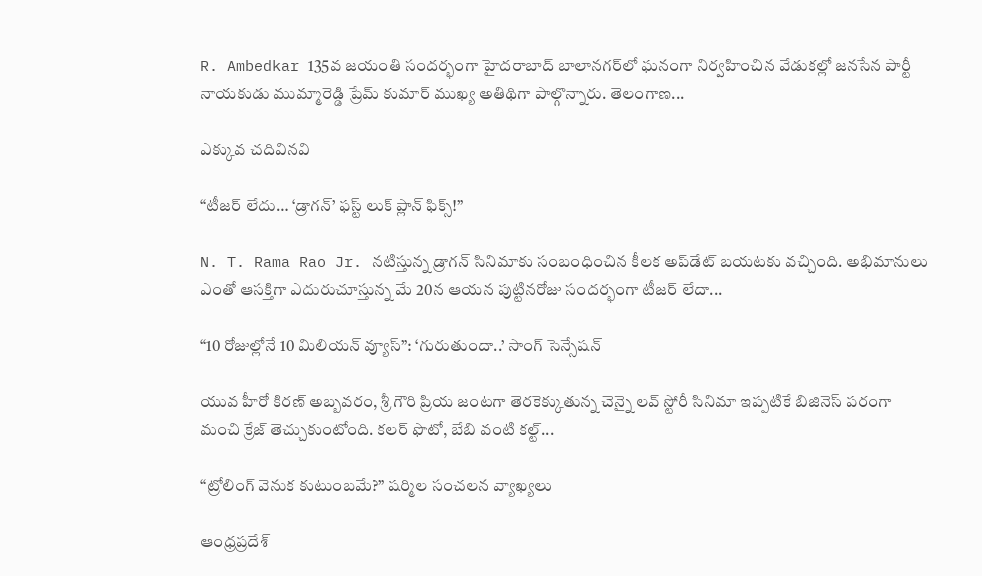R. Ambedkar 135వ జయంతి సందర్భంగా హైదరాబాద్ బాలానగర్‌లో ఘనంగా నిర్వహించిన వేడుకల్లో జనసేన పార్టీ నాయకుడు ముమ్మారెడ్డి ప్రేమ్ కుమార్ ముఖ్య అతిథిగా పాల్గొన్నారు. తెలంగాణ...

ఎక్కువ చదివినవి

“టీజర్ లేదు… ‘డ్రాగన్’ ఫస్ట్ లుక్ ప్లాన్ ఫిక్స్!”

N. T. Rama Rao Jr. నటిస్తున్న డ్రాగన్ సినిమాకు సంబంధించిన కీలక అప్‌డేట్ బయటకు వచ్చింది. అభిమానులు ఎంతో ఆసక్తిగా ఎదురుచూస్తున్న మే 20న ఆయన పుట్టినరోజు సందర్భంగా టీజర్ లేదా...

“10 రోజుల్లోనే 10 మిలియన్ వ్యూస్”: ‘గురుతుందా..’ సాంగ్ సెన్సేషన్

యువ హీరో కిరణ్ అబ్బవరం, శ్రీ గౌరి ప్రియ జంటగా తెరకెక్కుతున్న చెన్నై లవ్ స్టోరీ సినిమా ఇప్పటికే బిజినెస్ పరంగా మంచి క్రేజ్ తెచ్చుకుంటోంది. కలర్ ఫొటో, బేబి వంటి కల్ట్...

“ట్రోలింగ్ వెనుక కుటుంబమే?” షర్మిల సంచలన వ్యాఖ్యలు

ఆంధ్రప్రదేశ్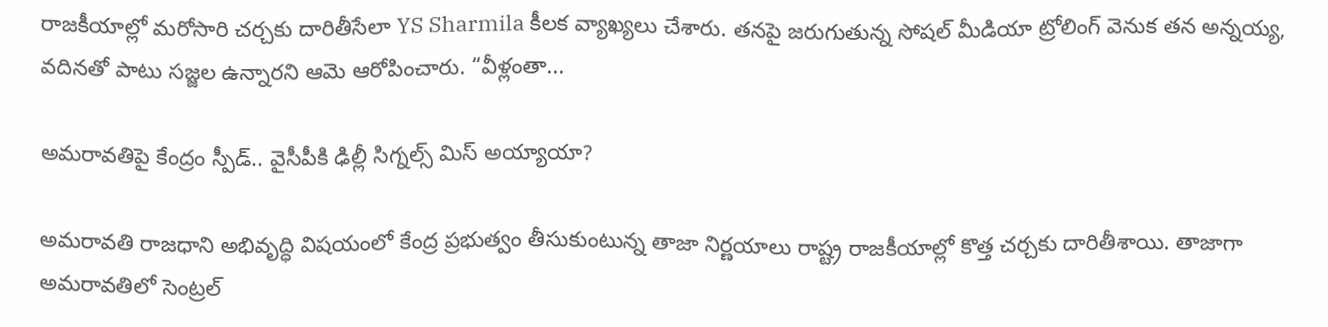రాజకీయాల్లో మరోసారి చర్చకు దారితీసేలా YS Sharmila కీలక వ్యాఖ్యలు చేశారు. తనపై జరుగుతున్న సోషల్ మీడియా ట్రోలింగ్ వెనుక తన అన్నయ్య, వదినతో పాటు సజ్జల ఉన్నారని ఆమె ఆరోపించారు. “వీళ్లంతా...

అమరావతిపై కేంద్రం స్పీడ్.. వైసీపీకి ఢిల్లీ సిగ్నల్స్ మిస్ అయ్యాయా?

అమరావతి రాజధాని అభివృద్ధి విషయంలో కేంద్ర ప్రభుత్వం తీసుకుంటున్న తాజా నిర్ణయాలు రాష్ట్ర రాజకీయాల్లో కొత్త చర్చకు దారితీశాయి. తాజాగా అమరావతిలో సెంట్రల్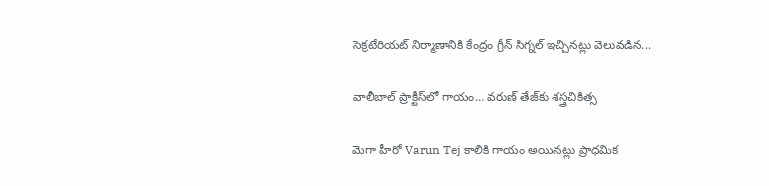సెక్రటేరియట్ నిర్మాణానికి కేంద్రం గ్రీన్ సిగ్నల్ ఇచ్చినట్లు వెలువడిన...

వాలీబాల్ ప్రాక్టీస్‌లో గాయం… వరుణ్ తేజ్‌కు శస్త్రచికిత్స

మెగా హీరో Varun Tej కాలికి గాయం అయినట్లు ప్రాధమిక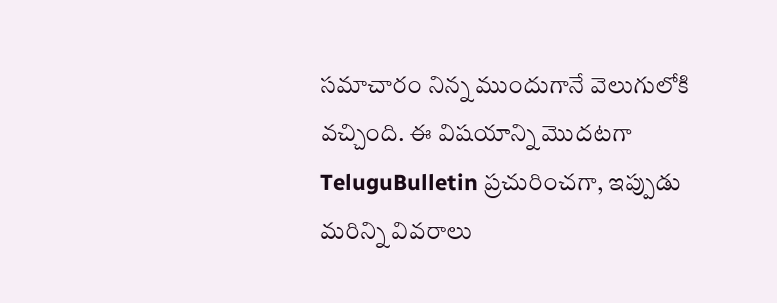సమాచారం నిన్న ముందుగానే వెలుగులోకి వచ్చింది. ఈ విషయాన్ని మొదటగా TeluguBulletin ప్రచురించగా, ఇప్పుడు మరిన్ని వివరాలు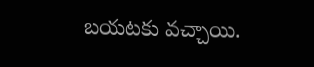బయటకు వచ్చాయి.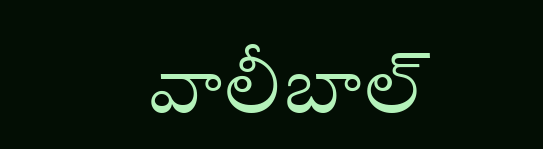వాలీబాల్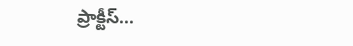ప్రాక్టీస్...